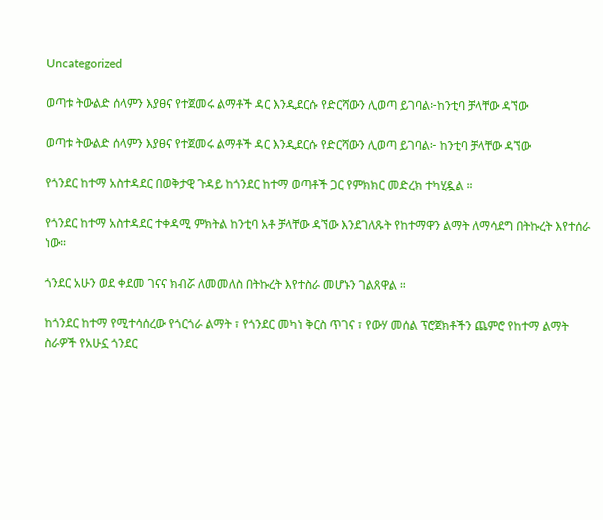Uncategorized

ወጣቱ ትውልድ ሰላምን እያፀና የተጀመሩ ልማቶች ዳር እንዲደርሱ የድርሻውን ሊወጣ ይገባል፦ከንቲባ ቻላቸው ዳኘው

ወጣቱ ትውልድ ሰላምን እያፀና የተጀመሩ ልማቶች ዳር እንዲደርሱ የድርሻውን ሊወጣ ይገባል፦ ከንቲባ ቻላቸው ዳኘው

የጎንደር ከተማ አስተዳደር በወቅታዊ ጉዳይ ከጎንደር ከተማ ወጣቶች ጋር የምክክር መድረክ ተካሂዷል ።

የጎንደር ከተማ አስተዳደር ተቀዳሚ ምክትል ከንቲባ አቶ ቻላቸው ዳኘው እንደገለጹት የከተማዋን ልማት ለማሳደግ በትኩረት እየተሰራ ነው።

ጎንደር አሁን ወደ ቀደመ ገናና ክብሯ ለመመለስ በትኩረት እየተስራ መሆኑን ገልጸዋል ።

ከጎንደር ከተማ የሚተሳሰረው የጎርጎራ ልማት ፣ የጎንደር መካነ ቅርስ ጥገና ፣ የውሃ መሰል ፕሮጀክቶችን ጨምሮ የከተማ ልማት ስራዎች የአሁኗ ጎንደር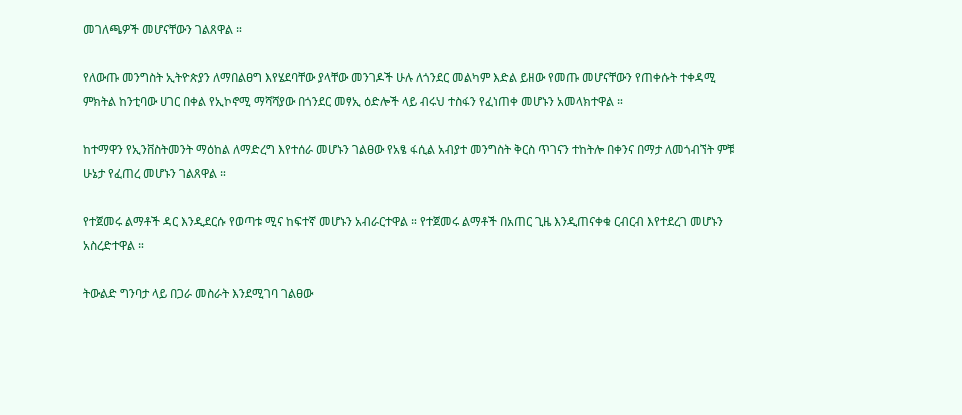መገለጫዎች መሆናቸውን ገልጸዋል ።

የለውጡ መንግስት ኢትዮጵያን ለማበልፀግ እየሄደባቸው ያላቸው መንገዶች ሁሉ ለጎንደር መልካም እድል ይዘው የመጡ መሆናቸውን የጠቀሱት ተቀዳሚ ምክትል ከንቲባው ሀገር በቀል የኢኮኖሚ ማሻሻያው በጎንደር መፃኢ ዕድሎች ላይ ብሩህ ተስፋን የፈነጠቀ መሆኑን አመላክተዋል ።

ከተማዋን የኢንቨስትመንት ማዕከል ለማድረግ እየተሰራ መሆኑን ገልፀው የአፄ ፋሲል አብያተ መንግስት ቅርስ ጥገናን ተከትሎ በቀንና በማታ ለመጎብኘት ምቹ ሁኔታ የፈጠረ መሆኑን ገልጸዋል ።

የተጀመሩ ልማቶች ዳር እንዲደርሱ የወጣቱ ሚና ከፍተኛ መሆኑን አብራርተዋል ። የተጀመሩ ልማቶች በአጠር ጊዜ እንዲጠናቀቁ ርብርብ እየተደረገ መሆኑን አስረድተዋል ።

ትውልድ ግንባታ ላይ በጋራ መስራት እንደሚገባ ገልፀው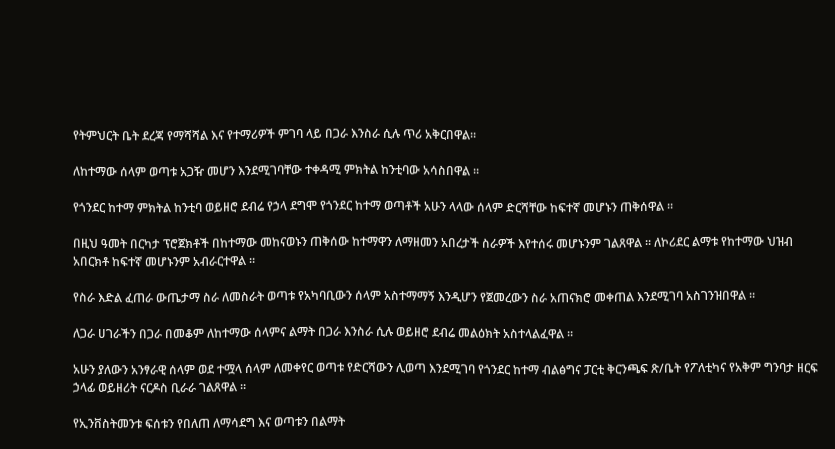የትምህርት ቤት ደረጃ የማሻሻል እና የተማሪዎች ምገባ ላይ በጋራ እንስራ ሲሉ ጥሪ አቅርበዋል።

ለከተማው ሰላም ወጣቱ አጋዥ መሆን እንደሚገባቸው ተቀዳሚ ምክትል ከንቲባው አሳስበዋል ።

የጎንደር ከተማ ምክትል ከንቲባ ወይዘሮ ደብሬ የኃላ ደግሞ የጎንደር ከተማ ወጣቶች አሁን ላላው ሰላም ድርሻቸው ከፍተኛ መሆኑን ጠቅሰዋል ።

በዚህ ዓመት በርካታ ፕሮጀክቶች በከተማው መከናወኑን ጠቅሰው ከተማዋን ለማዘመን አበረታች ስራዎች እየተሰሩ መሆኑንም ገልጸዋል ። ለኮሪደር ልማቱ የከተማው ህዝብ አበርክቶ ከፍተኛ መሆኑንም አብራርተዋል ።

የስራ እድል ፈጠራ ውጤታማ ስራ ለመስራት ወጣቱ የአካባቢውን ሰላም አስተማማኝ እንዲሆን የጀመረውን ስራ አጠናክሮ መቀጠል እንደሚገባ አስገንዝበዋል ።

ለጋራ ሀገራችን በጋራ በመቆም ለከተማው ሰላምና ልማት በጋራ እንስራ ሲሉ ወይዘሮ ደብሬ መልዕክት አስተላልፈዋል ።

አሁን ያለውን አንፃራዊ ሰላም ወደ ተሟላ ሰላም ለመቀየር ወጣቱ የድርሻውን ሊወጣ እንደሚገባ የጎንደር ከተማ ብልፅግና ፓርቲ ቅርንጫፍ ጽ/ቤት የፖለቲካና የአቅም ግንባታ ዘርፍ ኃላፊ ወይዘሪት ናርዶስ ቢራራ ገልጸዋል ።

የኢንቨስትመንቱ ፍሰቱን የበለጠ ለማሳደግ እና ወጣቱን በልማት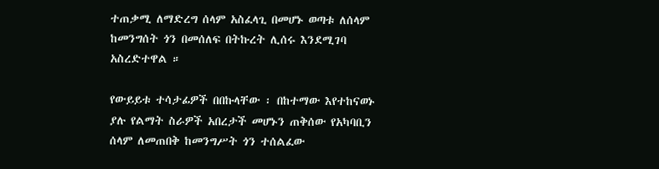ተጠቃሚ ለማድረግ ሰላም አስፈላጊ በመሆኑ ወጣቱ ለሰላም ከመንግሰት ጎን በመሰለፍ በትኩረት ሊሰሩ እንደሚገባ አስረድተዋል ።

የውይይቱ ተሳታፊዎች በበኩላቸው ፡ በከተማው እየተከናወኑ ያሉ የልማት ስራዎች አበረታች መሆኑን ጠቅሰው የአካባቢን ሰላም ለመጠበቅ ከመንግሥት ጎን ተሰልፈው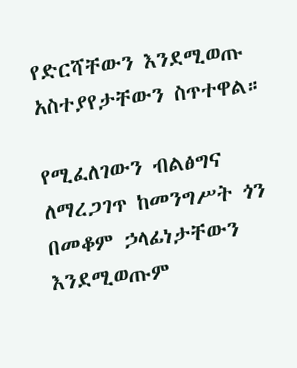የድርሻቸውን እንደሚወጡ አስተያየታቸውን ስጥተዋል።

የሚፈለገውን ብልፅግና ለማረጋገጥ ከመንግሥት ጎን በመቆም ኃላፊነታቸውን እንደሚወጡም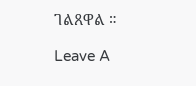ገልጸዋል ።

Leave A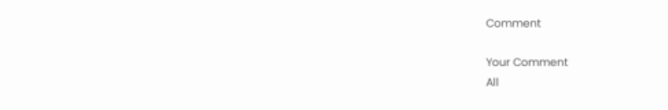Comment

Your Comment
All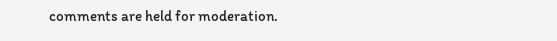comments are held for moderation.